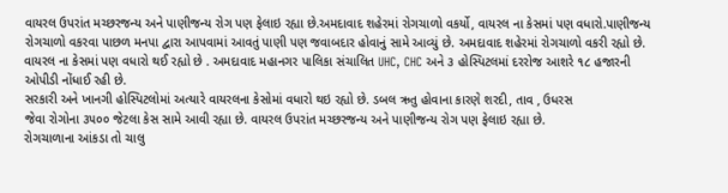વાયરલ ઉપરાંત મચ્છરજન્ય અને પાણીજન્ય રોગ પણ ફેલાઇ રહ્યા છે.અમદાવાદ શહેરમાં રોગચાળો વકર્યો, વાયરલ ના કેસમાં પણ વધારો.પાણીજન્ય રોગચાળો વકરવા પાછળ મનપા દ્વારા આપવામાં આવતું પાણી પણ જવાબદાર હોવાનું સામે આવ્યું છે. અમદાવાદ શહેરમાં રોગચાળો વકરી રહ્યો છે. વાયરલ ના કેસમાં પણ વધારો થઈ રહ્યો છે . અમદાવાદ મહાનગર પાલિકા સંચાલિત UHC, CHC અને ૩ હોસ્પિટલમાં દરરોજ આશરે ૧૮ હજારની ઓપીડી નોંધાઈ રહી છે.
સરકારી અને ખાનગી હોસ્પિટલોમાં અત્યારે વાયરલના કેસોમાં વધારો થઇ રહ્યો છે. ડબલ ઋતુ હોવાના કારણે શરદી, તાવ , ઉધરસ
જેવા રોગોના ૩૫૦૦ જેટલા કેસ સામે આવી રહ્યા છે. વાયરલ ઉપરાંત મચ્છરજન્ય અને પાણીજન્ય રોગ પણ ફેલાઇ રહ્યા છે.
રોગચાળાના આંકડા તો ચાલુ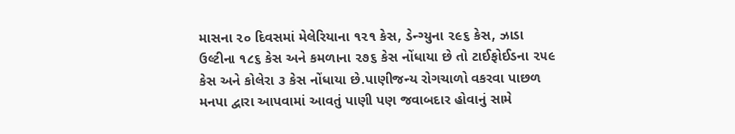માસના ૨૦ દિવસમાં મેલેરિયાના ૧૨૧ કેસ, ડેન્ગ્યુના ૨૯૬ કેસ, ઝાડા ઉલ્ટીના ૧૮૬ કેસ અને કમળાના ૨૭૬ કેસ નોંધાયા છે તો ટાઈફોઈડના ૨૫૯ કેસ અને કોલેરા ૩ કેસ નોંધાયા છે.પાણીજન્ય રોગચાળો વકરવા પાછળ મનપા દ્વારા આપવામાં આવતું પાણી પણ જવાબદાર હોવાનું સામે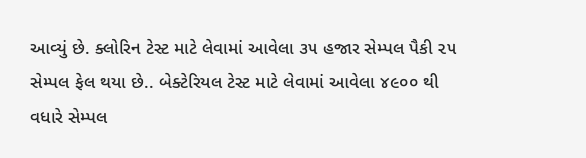આવ્યું છે. ક્લોરિન ટેસ્ટ માટે લેવામાં આવેલા ૩૫ હજાર સેમ્પલ પૈકી ૨૫ સેમ્પલ ફેલ થયા છે.. બેક્ટેરિયલ ટેસ્ટ માટે લેવામાં આવેલા ૪૯૦૦ થી વધારે સેમ્પલ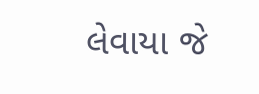લેવાયા જે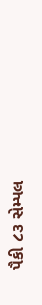પૈકી ૮૩ સેમ્પલ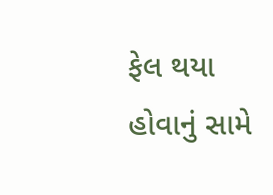ફેલ થયા હોવાનું સામે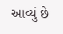આવ્યું છે